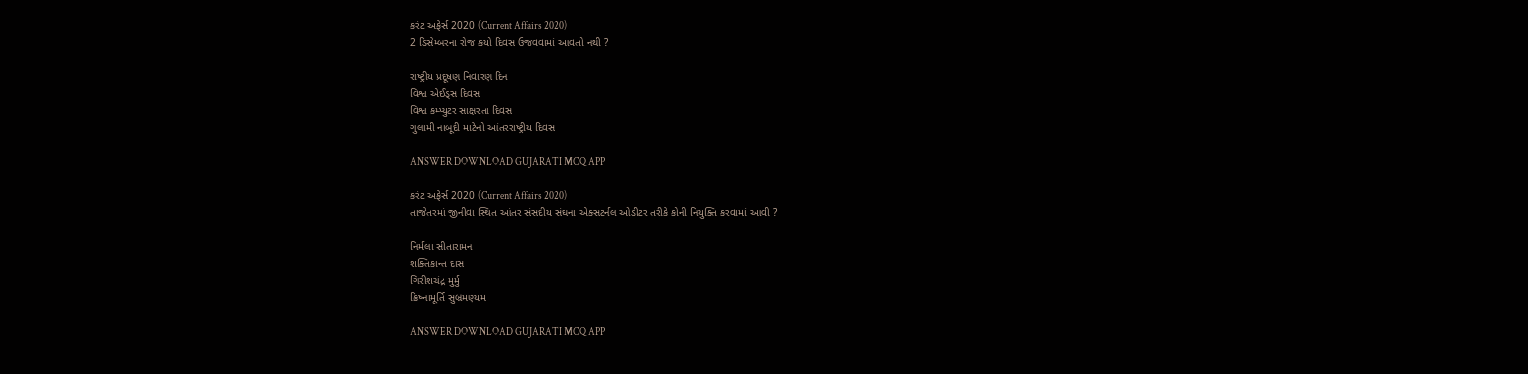કરંટ અફેર્સ 2020 (Current Affairs 2020)
2 ડિસેમ્બરના રોજ કયો દિવસ ઉજવવામાં આવતો નથી ?

રાષ્ટ્રીય પ્રદૂષણ નિવારણ દિન
વિશ્વ એઈડ્સ દિવસ
વિશ્વ કમ્પ્યુટર સાક્ષરતા દિવસ
ગુલામી નાબૂદી માટેનો આંતરરાષ્ટ્રીય દિવસ

ANSWER DOWNLOAD GUJARATI MCQ APP

કરંટ અફેર્સ 2020 (Current Affairs 2020)
તાજેતરમાં જીનીવા સ્થિત આંતર સંસદીય સંઘના એક્સટર્નલ ઓડીટર તરીકે કોની નિયુક્તિ કરવામાં આવી ?

નિર્મલા સીતારામન
શક્તિકાન્ત દાસ
ગિરીશચંદ્ર મુર્મુ
ક્રિષ્નામૂર્તિ સુબ્રમણ્યમ

ANSWER DOWNLOAD GUJARATI MCQ APP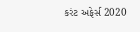કરંટ અફેર્સ 2020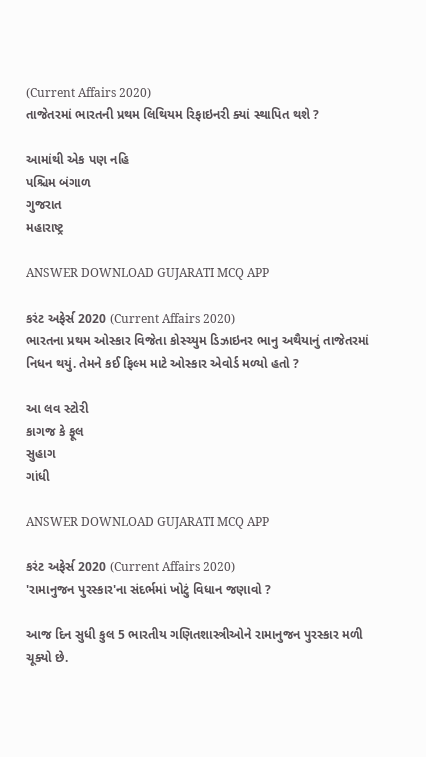(Current Affairs 2020)
તાજેતરમાં ભારતની પ્રથમ લિથિયમ રિફાઇનરી ક્યાં સ્થાપિત થશે ?

આમાંથી એક પણ નહિ
પશ્ચિમ બંગાળ
ગુજરાત
મહારાષ્ટ્ર

ANSWER DOWNLOAD GUJARATI MCQ APP

કરંટ અફેર્સ 2020 (Current Affairs 2020)
ભારતના પ્રથમ ઓસ્કાર વિજેતા કોસ્ચ્યુમ ડિઝાઇનર ભાનુ અથૈયાનું તાજેતરમાં નિધન થયું. તેમને કઈ ફિલ્મ માટે ઓસ્કાર એવોર્ડ મળ્યો હતો ?

આ લવ સ્ટોરી
કાગજ કે ફૂલ
સુહાગ
ગાંધી

ANSWER DOWNLOAD GUJARATI MCQ APP

કરંટ અફેર્સ 2020 (Current Affairs 2020)
'રામાનુજન પુરસ્કાર'ના સંદર્ભમાં ખોટું વિધાન જણાવો ?

આજ દિન સુધી કુલ 5 ભારતીય ગણિતશાસ્ત્રીઓને રામાનુજન પુરસ્કાર મળી ચૂક્યો છે.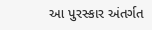આ પુરસ્કાર અંતર્ગત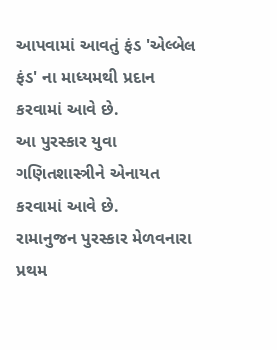આપવામાં આવતું ફંડ 'એલ્બેલ ફંડ' ના માધ્યમથી પ્રદાન કરવામાં આવે છે.
આ પુરસ્કાર યુવા ગણિતશાસ્ત્રીને એનાયત કરવામાં આવે છે.
રામાનુજન પુરસ્કાર મેળવનારા પ્રથમ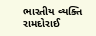ભારતીય વ્યક્તિ રામદોરાઈ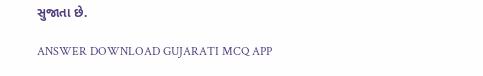સુજાતા છે.

ANSWER DOWNLOAD GUJARATI MCQ APP